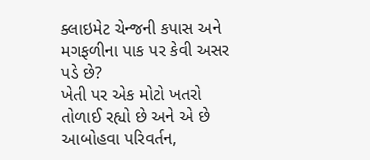ક્લાઇમેટ ચેન્જની કપાસ અને મગફળીના પાક પર કેવી અસર પડે છે?
ખેતી પર એક મોટો ખતરો તોળાઈ રહ્યો છે અને એ છે આબોહવા પરિવર્તન,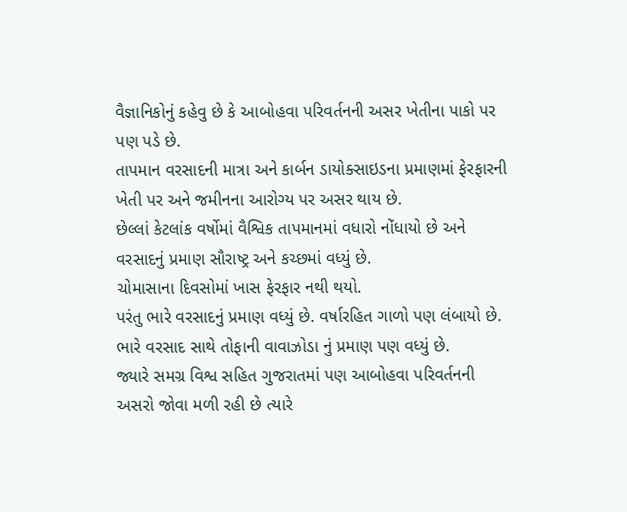વૈજ્ઞાનિકોનું કહેવુ છે કે આબોહવા પરિવર્તનની અસર ખેતીના પાકો પર પણ પડે છે.
તાપમાન વરસાદની માત્રા અને કાર્બન ડાયોક્સાઇડના પ્રમાણમાં ફેરફારની ખેતી પર અને જમીનના આરોગ્ય પર અસર થાય છે.
છેલ્લાં કેટલાંક વર્ષોમાં વૈશ્વિક તાપમાનમાં વધારો નોંધાયો છે અને વરસાદનું પ્રમાણ સૌરાષ્ટ્ર અને કચ્છમાં વધ્યું છે.
ચોમાસાના દિવસોમાં ખાસ ફેરફાર નથી થયો.
પરંતુ ભારે વરસાદનું પ્રમાણ વધ્યું છે. વર્ષારહિત ગાળો પણ લંબાયો છે.
ભારે વરસાદ સાથે તોફાની વાવાઝોડા નું પ્રમાણ પણ વધ્યું છે.
જ્યારે સમગ્ર વિશ્વ સહિત ગુજરાતમાં પણ આબોહવા પરિવર્તનની અસરો જોવા મળી રહી છે ત્યારે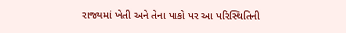રાજ્યમાં ખેતી અને તેના પાકો પર આ પરિસ્થિતિની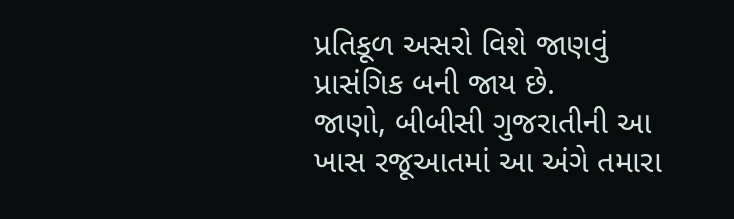પ્રતિકૂળ અસરો વિશે જાણવું પ્રાસંગિક બની જાય છે.
જાણો, બીબીસી ગુજરાતીની આ ખાસ રજૂઆતમાં આ અંગે તમારા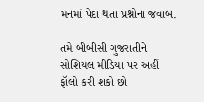મનમાં પેદા થતા પ્રશ્નોના જવાબ.

તમે બીબીસી ગુજરાતીને સોશિયલ મીડિયા પર અહીં ફૉલો કરી શકો છો